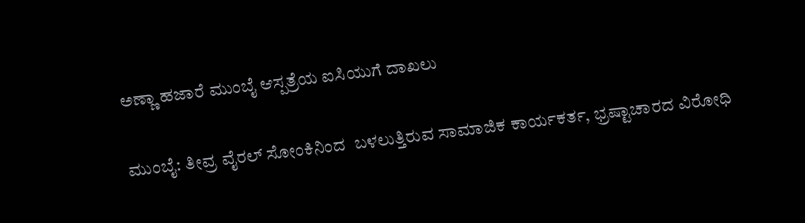ಅಣ್ಣಾ ಹಜಾರೆ ಮುಂಬೈ ಆಸ್ಪತ್ರೆಯ ಐಸಿಯುಗೆ ದಾಖಲು

ಮುಂಬೈ: ತೀವ್ರ ವೈರಲ್ ಸೋಂಕಿನಿಂದ  ಬಳಲುತ್ತಿರುವ ಸಾಮಾಜಿಕ ಕಾರ್ಯಕರ್ತ, ಭ್ರಷ್ಟಾಚಾರದ ವಿರೋಧಿ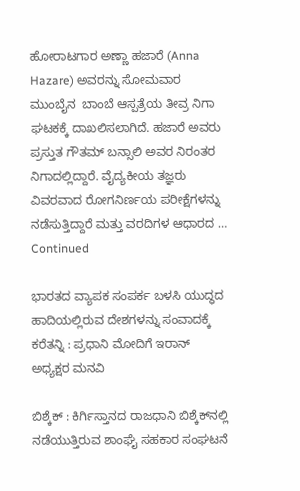ಹೋರಾಟಗಾರ ಅಣ್ಣಾ ಹಜಾರೆ (Anna Hazare) ಅವರನ್ನು ಸೋಮವಾರ ಮುಂಬೈನ  ಬಾಂಬೆ ಆಸ್ಪತ್ರೆಯ ತೀವ್ರ ನಿಗಾ ಘಟಕಕ್ಕೆ ದಾಖಲಿಸಲಾಗಿದೆ. ಹಜಾರೆ ಅವರು ಪ್ರಸ್ತುತ ಗೌತಮ್ ಬನ್ಸಾಲಿ ಅವರ ನಿರಂತರ ನಿಗಾದಲ್ಲಿದ್ದಾರೆ. ವೈದ್ಯಕೀಯ ತಜ್ಞರು ವಿವರವಾದ ರೋಗನಿರ್ಣಯ ಪರೀಕ್ಷೆಗಳನ್ನು ನಡೆಸುತ್ತಿದ್ದಾರೆ ಮತ್ತು ವರದಿಗಳ ಆಧಾರದ … Continued

ಭಾರತದ ವ್ಯಾಪಕ ಸಂಪರ್ಕ ಬಳಸಿ ಯುದ್ಧದ ಹಾದಿಯಲ್ಲಿರುವ ದೇಶಗಳನ್ನು ಸಂವಾದಕ್ಕೆ ಕರೆತನ್ನಿ : ಪ್ರಧಾನಿ ಮೋದಿಗೆ ಇರಾನ್ ಅಧ್ಯಕ್ಷರ ಮನವಿ

ಬಿಶ್ಕೆಕ್‌ : ಕಿರ್ಗಿಸ್ತಾನದ ರಾಜಧಾನಿ ಬಿಶ್ಕೆಕ್‌ನಲ್ಲಿ ನಡೆಯುತ್ತಿರುವ ಶಾಂಘೈ ಸಹಕಾರ ಸಂಘಟನೆ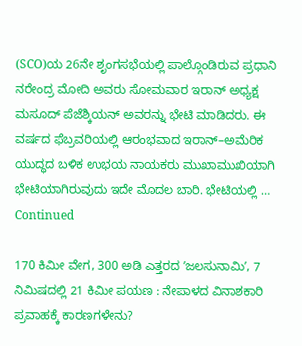(SCO)ಯ 26ನೇ ಶೃಂಗಸಭೆಯಲ್ಲಿ ಪಾಲ್ಗೊಂಡಿರುವ ಪ್ರಧಾನಿ ನರೇಂದ್ರ ಮೋದಿ ಅವರು ಸೋಮವಾರ ಇರಾನ್ ಅಧ್ಯಕ್ಷ ಮಸೂದ್ ಪೆಜೆಶ್ಕಿಯನ್ ಅವರನ್ನು ಭೇಟಿ ಮಾಡಿದರು. ಈ ವರ್ಷದ ಫೆಬ್ರವರಿಯಲ್ಲಿ ಆರಂಭವಾದ ಇರಾನ್–ಅಮೆರಿಕ ಯುದ್ಧದ ಬಳಿಕ ಉಭಯ ನಾಯಕರು ಮುಖಾಮುಖಿಯಾಗಿ ಭೇಟಿಯಾಗಿರುವುದು ಇದೇ ಮೊದಲ ಬಾರಿ. ಭೇಟಿಯಲ್ಲಿ … Continued

170 ಕಿಮೀ ವೇಗ, 300 ಅಡಿ ಎತ್ತರದ ʼಜಲಸುನಾಮಿʼ, 7 ನಿಮಿಷದಲ್ಲಿ 21 ಕಿಮೀ ಪಯಣ : ನೇಪಾಳದ ವಿನಾಶಕಾರಿ ಪ್ರವಾಹಕ್ಕೆ ಕಾರಣಗಳೇನು?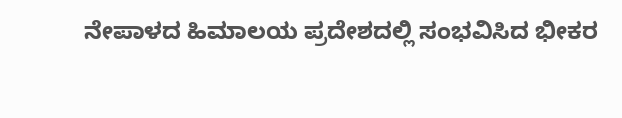ನೇಪಾಳದ ಹಿಮಾಲಯ ಪ್ರದೇಶದಲ್ಲಿ ಸಂಭವಿಸಿದ ಭೀಕರ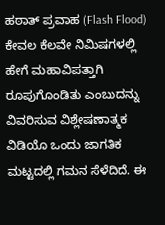ಹಠಾತ್‌ ಪ್ರವಾಹ (Flash Flood) ಕೇವಲ ಕೆಲವೇ ನಿಮಿಷಗಳಲ್ಲಿ ಹೇಗೆ ಮಹಾವಿಪತ್ತಾಗಿ ರೂಪುಗೊಂಡಿತು ಎಂಬುದನ್ನು ವಿವರಿಸುವ ವಿಶ್ಲೇಷಣಾತ್ಮಕ ವಿಡಿಯೊ ಒಂದು ಜಾಗತಿಕ ಮಟ್ಟದಲ್ಲಿ ಗಮನ ಸೆಳೆದಿದೆ. ಈ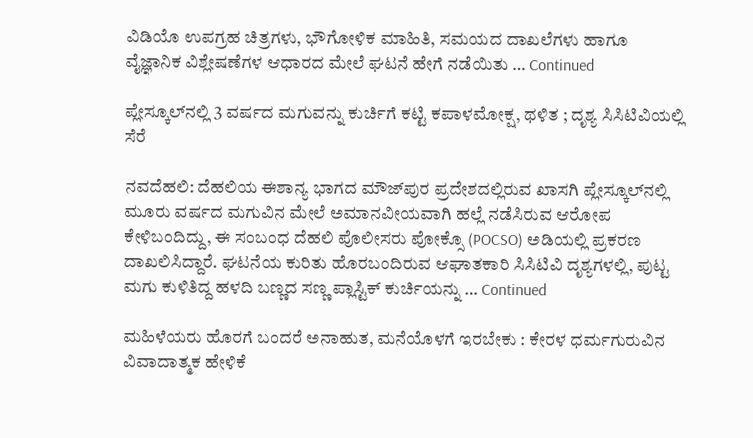ವಿಡಿಯೊ ಉಪಗ್ರಹ ಚಿತ್ರಗಳು, ಭೌಗೋಳಿಕ ಮಾಹಿತಿ, ಸಮಯದ ದಾಖಲೆಗಳು ಹಾಗೂ ವೈಜ್ಞಾನಿಕ ವಿಶ್ಲೇಷಣೆಗಳ ಆಧಾರದ ಮೇಲೆ ಘಟನೆ ಹೇಗೆ ನಡೆಯಿತು … Continued

ಪ್ಲೇಸ್ಕೂಲ್‌ನಲ್ಲಿ 3 ವರ್ಷದ ಮಗುವನ್ನು ಕುರ್ಚಿಗೆ ಕಟ್ಟಿ ಕಪಾಳಮೋಕ್ಷ, ಥಳಿತ ; ದೃಶ್ಯ ಸಿಸಿಟಿವಿಯಲ್ಲಿ ಸೆರೆ

ನವದೆಹಲಿ: ದೆಹಲಿಯ ಈಶಾನ್ಯ ಭಾಗದ ಮೌಜ್‌ಪುರ ಪ್ರದೇಶದಲ್ಲಿರುವ ಖಾಸಗಿ ಪ್ಲೇಸ್ಕೂಲ್‌ನಲ್ಲಿ ಮೂರು ವರ್ಷದ ಮಗುವಿನ ಮೇಲೆ ಅಮಾನವೀಯವಾಗಿ ಹಲ್ಲೆ ನಡೆಸಿರುವ ಆರೋಪ ಕೇಳಿಬಂದಿದ್ದು, ಈ ಸಂಬಂಧ ದೆಹಲಿ ಪೊಲೀಸರು ಪೋಕ್ಸೊ (POCSO) ಅಡಿಯಲ್ಲಿ ಪ್ರಕರಣ ದಾಖಲಿಸಿದ್ದಾರೆ. ಘಟನೆಯ ಕುರಿತು ಹೊರಬಂದಿರುವ ಆಘಾತಕಾರಿ ಸಿಸಿಟಿವಿ ದೃಶ್ಯಗಳಲ್ಲಿ, ಪುಟ್ಟ ಮಗು ಕುಳಿತಿದ್ದ ಹಳದಿ ಬಣ್ಣದ ಸಣ್ಣ ಪ್ಲಾಸ್ಟಿಕ್ ಕುರ್ಚಿಯನ್ನು … Continued

ಮಹಿಳೆಯರು ಹೊರಗೆ ಬಂದರೆ ಅನಾಹುತ, ಮನೆಯೊಳಗೆ ಇರಬೇಕು : ಕೇರಳ ಧರ್ಮಗುರುವಿನ ವಿವಾದಾತ್ಮಕ ಹೇಳಿಕೆ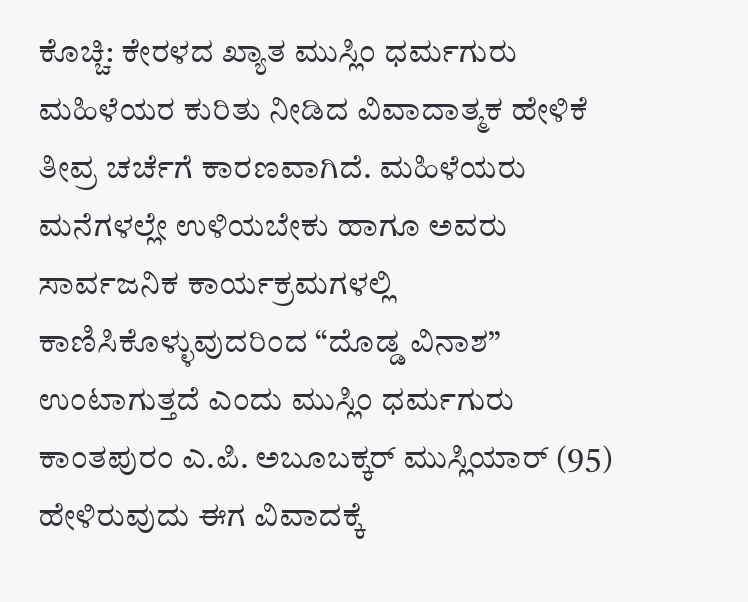ಕೊಚ್ಚಿ: ಕೇರಳದ ಖ್ಯಾತ ಮುಸ್ಲಿಂ ಧರ್ಮಗುರು ಮಹಿಳೆಯರ ಕುರಿತು ನೀಡಿದ ವಿವಾದಾತ್ಮಕ ಹೇಳಿಕೆ ತೀವ್ರ ಚರ್ಚೆಗೆ ಕಾರಣವಾಗಿದೆ. ಮಹಿಳೆಯರು ಮನೆಗಳಲ್ಲೇ ಉಳಿಯಬೇಕು ಹಾಗೂ ಅವರು ಸಾರ್ವಜನಿಕ ಕಾರ್ಯಕ್ರಮಗಳಲ್ಲಿ ಕಾಣಿಸಿಕೊಳ್ಳುವುದರಿಂದ “ದೊಡ್ಡ ವಿನಾಶ” ಉಂಟಾಗುತ್ತದೆ ಎಂದು ಮುಸ್ಲಿಂ ಧರ್ಮಗುರು ಕಾಂತಪುರಂ ಎ.ಪಿ. ಅಬೂಬಕ್ಕರ್ ಮುಸ್ಲಿಯಾರ್ (95) ಹೇಳಿರುವುದು ಈಗ ವಿವಾದಕ್ಕೆ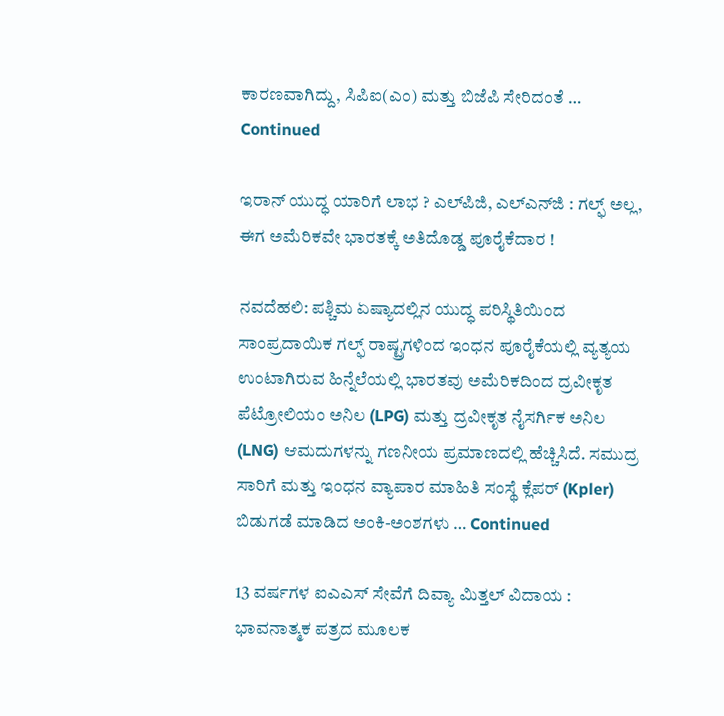ಕಾರಣವಾಗಿದ್ದು, ಸಿಪಿಐ(ಎಂ) ಮತ್ತು ಬಿಜೆಪಿ ಸೇರಿದಂತೆ … Continued

ಇರಾನ್‌ ಯುದ್ಧ ಯಾರಿಗೆ ಲಾಭ ? ಎಲ್‌ಪಿಜಿ, ಎಲ್‌ಎನ್‌ಜಿ : ಗಲ್ಫ್‌ ಅಲ್ಲ, ಈಗ ಅಮೆರಿಕವೇ ಭಾರತಕ್ಕೆ ಅತಿದೊಡ್ಡ ಪೂರೈಕೆದಾರ !

ನವದೆಹಲಿ: ಪಶ್ಚಿಮ ಏಷ್ಯಾದಲ್ಲಿನ ಯುದ್ಧ ಪರಿಸ್ಥಿತಿಯಿಂದ ಸಾಂಪ್ರದಾಯಿಕ ಗಲ್ಫ್ ರಾಷ್ಟ್ರಗಳಿಂದ ಇಂಧನ ಪೂರೈಕೆಯಲ್ಲಿ ವ್ಯತ್ಯಯ ಉಂಟಾಗಿರುವ ಹಿನ್ನೆಲೆಯಲ್ಲಿ ಭಾರತವು ಅಮೆರಿಕದಿಂದ ದ್ರವೀಕೃತ ಪೆಟ್ರೋಲಿಯಂ ಅನಿಲ (LPG) ಮತ್ತು ದ್ರವೀಕೃತ ನೈಸರ್ಗಿಕ ಅನಿಲ (LNG) ಆಮದುಗಳನ್ನು ಗಣನೀಯ ಪ್ರಮಾಣದಲ್ಲಿ ಹೆಚ್ಚಿಸಿದೆ. ಸಮುದ್ರ ಸಾರಿಗೆ ಮತ್ತು ಇಂಧನ ವ್ಯಾಪಾರ ಮಾಹಿತಿ ಸಂಸ್ಥೆ ಕ್ಲೆಪರ್ (Kpler) ಬಿಡುಗಡೆ ಮಾಡಿದ ಅಂಕಿ-ಅಂಶಗಳು … Continued

13 ವರ್ಷಗಳ ಐಎಎಸ್ ಸೇವೆಗೆ ದಿವ್ಯಾ ಮಿತ್ತಲ್ ವಿದಾಯ : ಭಾವನಾತ್ಮಕ ಪತ್ರದ ಮೂಲಕ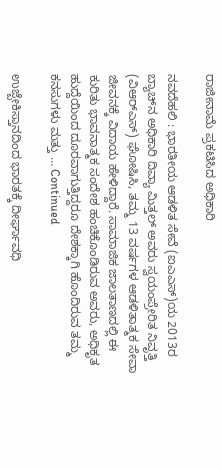ರಾಜೀನಾಮೆ ಪ್ರಕಟಿಸಿದ ಅಧಿಕಾರಿ

ನವದೆಹಲಿ : ಭಾರತೀಯ ಆಡಳಿತ ಸೇವೆ (ಐಎಎಸ್)ಯ 2013ರ ಬ್ಯಾಚ್‌ನ ಅಧಿಕಾರಿ ದಿವ್ಯಾ ಮಿತ್ತಲ್ ಅವರು ಸ್ವಯಂಪ್ರೇರಿತ ನಿವೃತ್ತಿ (ವಿಆರ್‌ಎಸ್) ಘೋಷಿಸಿ, ತಮ್ಮ 13 ವರ್ಷಗಳ ಆಡಳಿತಾತ್ಮಕ ಸೇವಾ ಜೀವನಕ್ಕೆ ವಿದಾಯ ಹೇಳಿದ್ದಾರೆ. ಸಾಮಾಜಿಕ ಜಾಲತಾಣದಲ್ಲಿ ಈ ಕುರಿತು ಭಾವನಾತ್ಮಕ ಸಂದೇಶ ಹಂಚಿಕೊಂಡಿರುವ ಅವರು, ಅಧಿಕೃತ ಹುದ್ದೆಯಿಂದ ದೂರವಾಗುತ್ತಿದ್ದರೂ ದೇಶಕ್ಕಾಗಿ ಹೊಂದಿರುವ ತಮ್ಮ ಕನಸುಗಳು ಮತ್ತು … Continued

ಉಜ್ಬೇಕಿಸ್ತಾನದಿಂದ ಭಾರತಕ್ಕೆ ದೀರ್ಘಾವಧಿ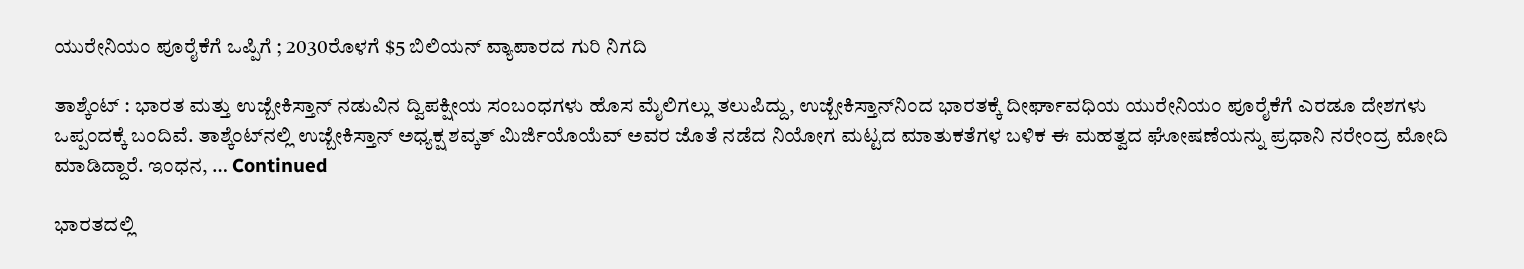ಯುರೇನಿಯಂ ಪೂರೈಕೆಗೆ ಒಪ್ಪಿಗೆ ; 2030ರೊಳಗೆ $5 ಬಿಲಿಯನ್ ವ್ಯಾಪಾರದ ಗುರಿ ನಿಗದಿ

ತಾಶ್ಕೆಂಟ್ : ಭಾರತ ಮತ್ತು ಉಜ್ಬೇಕಿಸ್ತಾನ್ ನಡುವಿನ ದ್ವಿಪಕ್ಷೀಯ ಸಂಬಂಧಗಳು ಹೊಸ ಮೈಲಿಗಲ್ಲು ತಲುಪಿದ್ದು, ಉಜ್ಬೇಕಿಸ್ತಾನ್‌ನಿಂದ ಭಾರತಕ್ಕೆ ದೀರ್ಘಾವಧಿಯ ಯುರೇನಿಯಂ ಪೂರೈಕೆಗೆ ಎರಡೂ ದೇಶಗಳು ಒಪ್ಪಂದಕ್ಕೆ ಬಂದಿವೆ. ತಾಶ್ಕೆಂಟ್‌ನಲ್ಲಿ ಉಜ್ಬೇಕಿಸ್ತಾನ್ ಅಧ್ಯಕ್ಷ ಶವ್ಕತ್ ಮಿರ್ಜಿಯೊಯೆವ್ ಅವರ ಜೊತೆ ನಡೆದ ನಿಯೋಗ ಮಟ್ಟದ ಮಾತುಕತೆಗಳ ಬಳಿಕ ಈ ಮಹತ್ವದ ಘೋಷಣೆಯನ್ನು ಪ್ರಧಾನಿ ನರೇಂದ್ರ ಮೋದಿ ಮಾಡಿದ್ದಾರೆ. ಇಂಧನ, … Continued

ಭಾರತದಲ್ಲಿ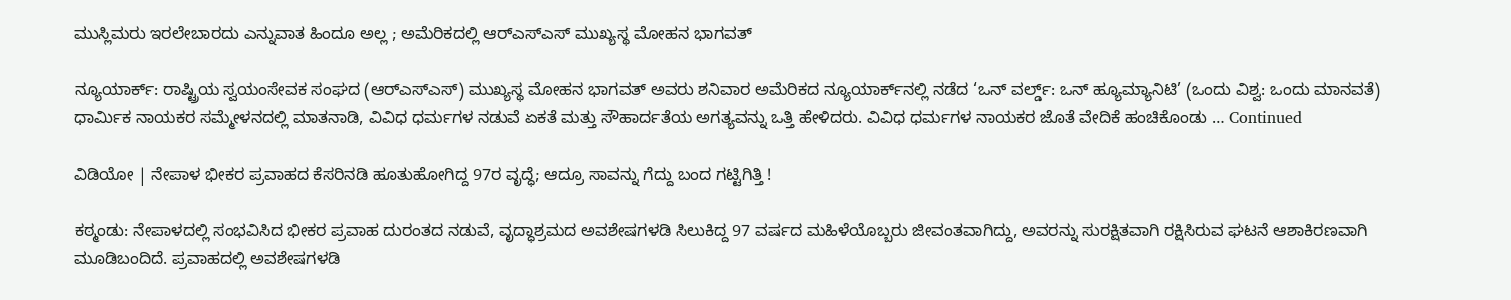ಮುಸ್ಲಿಮರು ಇರಲೇಬಾರದು ಎನ್ನುವಾತ ಹಿಂದೂ ಅಲ್ಲ ; ಅಮೆರಿಕದಲ್ಲಿ ಆರ್‌ಎಸ್‌ಎಸ್‌ ಮುಖ್ಯಸ್ಥ ಮೋಹನ ಭಾಗವತ್

ನ್ಯೂಯಾರ್ಕ್: ರಾಷ್ಟ್ರಿಯ ಸ್ವಯಂಸೇವಕ ಸಂಘದ (ಆರ್‌ಎಸ್‌ಎಸ್) ಮುಖ್ಯಸ್ಥ ಮೋಹನ ಭಾಗವತ್ ಅವರು ಶನಿವಾರ ಅಮೆರಿಕದ ನ್ಯೂಯಾರ್ಕ್‌ನಲ್ಲಿ ನಡೆದ ‘ಒನ್ ವರ್ಲ್ಡ್: ಒನ್ ಹ್ಯೂಮ್ಯಾನಿಟಿ’ (ಒಂದು ವಿಶ್ವ: ಒಂದು ಮಾನವತೆ) ಧಾರ್ಮಿಕ ನಾಯಕರ ಸಮ್ಮೇಳನದಲ್ಲಿ ಮಾತನಾಡಿ, ವಿವಿಧ ಧರ್ಮಗಳ ನಡುವೆ ಏಕತೆ ಮತ್ತು ಸೌಹಾರ್ದತೆಯ ಅಗತ್ಯವನ್ನು ಒತ್ತಿ ಹೇಳಿದರು. ವಿವಿಧ ಧರ್ಮಗಳ ನಾಯಕರ ಜೊತೆ ವೇದಿಕೆ ಹಂಚಿಕೊಂಡು … Continued

ವಿಡಿಯೋ | ನೇಪಾಳ ಭೀಕರ ಪ್ರವಾಹದ ಕೆಸರಿನಡಿ ಹೂತುಹೋಗಿದ್ದ 97ರ ವೃದ್ಧೆ; ಆದ್ರೂ ಸಾವನ್ನು ಗೆದ್ದು ಬಂದ ಗಟ್ಟಿಗಿತ್ತಿ !

ಕಠ್ಮಂಡು: ನೇಪಾಳದಲ್ಲಿ ಸಂಭವಿಸಿದ ಭೀಕರ ಪ್ರವಾಹ ದುರಂತದ ನಡುವೆ, ವೃದ್ಧಾಶ್ರಮದ ಅವಶೇಷಗಳಡಿ ಸಿಲುಕಿದ್ದ 97 ವರ್ಷದ ಮಹಿಳೆಯೊಬ್ಬರು ಜೀವಂತವಾಗಿದ್ದು, ಅವರನ್ನು ಸುರಕ್ಷಿತವಾಗಿ ರಕ್ಷಿಸಿರುವ ಘಟನೆ ಆಶಾಕಿರಣವಾಗಿ ಮೂಡಿಬಂದಿದೆ. ಪ್ರವಾಹದಲ್ಲಿ ಅವಶೇಷಗಳಡಿ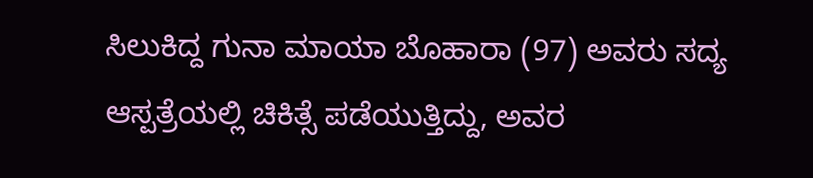ಸಿಲುಕಿದ್ದ ಗುನಾ ಮಾಯಾ ಬೊಹಾರಾ (97) ಅವರು ಸದ್ಯ ಆಸ್ಪತ್ರೆಯಲ್ಲಿ ಚಿಕಿತ್ಸೆ ಪಡೆಯುತ್ತಿದ್ದು, ಅವರ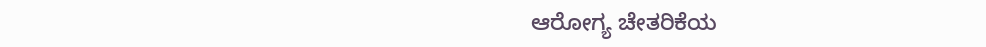ಆರೋಗ್ಯ ಚೇತರಿಕೆಯ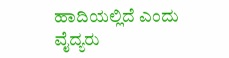ಹಾದಿಯಲ್ಲಿದೆ ಎಂದು ವೈದ್ಯರು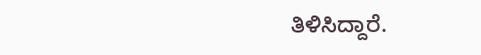ತಿಳಿಸಿದ್ದಾರೆ.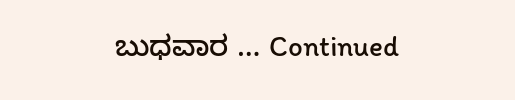ಬುಧವಾರ … Continued